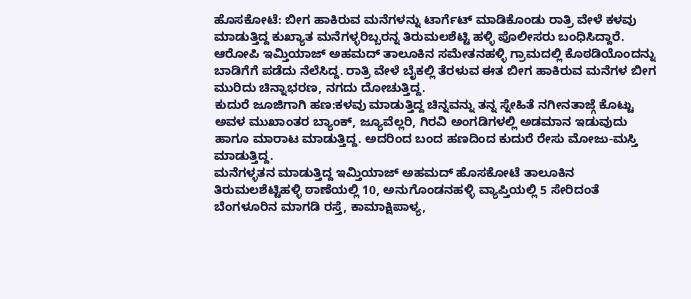ಹೊಸಕೋಟೆ: ಬೀಗ ಹಾಕಿರುವ ಮನೆಗಳನ್ನು ಟಾರ್ಗೆಟ್ ಮಾಡಿಕೊಂಡು ರಾತ್ರಿ ವೇಳೆ ಕಳವು ಮಾಡುತ್ತಿದ್ದ ಕುಖ್ಯಾತ ಮನೆಗಳ್ಳರಿಬ್ಬರನ್ನ ತಿರುಮಲಶೆಟ್ಟಿ ಹಳ್ಳಿ ಪೊಲೀಸರು ಬಂಧಿಸಿದ್ದಾರೆ.
ಆರೋಪಿ ಇಮ್ತಿಯಾಜ್ ಅಹಮದ್ ತಾಲೂಕಿನ ಸಮೇತನಹಳ್ಳಿ ಗ್ರಾಮದಲ್ಲಿ ಕೊಠಡಿಯೊಂದನ್ನು ಬಾಡಿಗೆಗೆ ಪಡೆದು ನೆಲೆಸಿದ್ದ. ರಾತ್ರಿ ವೇಳೆ ಬೈಕಲ್ಲಿ ತೆರಳುವ ಈತ ಬೀಗ ಹಾಕಿರುವ ಮನೆಗಳ ಬೀಗ ಮುರಿದು ಚಿನ್ನಾಭರಣ, ನಗದು ದೋಚುತ್ತಿದ್ದ.
ಕುದುರೆ ಜೂಜಿಗಾಗಿ ಹಣ:ಕಳವು ಮಾಡುತ್ತಿದ್ದ ಚಿನ್ನವನ್ನು ತನ್ನ ಸ್ನೇಹಿತೆ ನಗೀನತಾಜ್ಗೆ ಕೊಟ್ಟು ಅವಳ ಮುಖಾಂತರ ಬ್ಯಾಂಕ್, ಜ್ಯೂವೆಲ್ಲರಿ, ಗಿರವಿ ಅಂಗಡಿಗಳಲ್ಲಿ ಅಡಮಾನ ಇಡುವುದು ಹಾಗೂ ಮಾರಾಟ ಮಾಡುತ್ತಿದ್ದ. ಅದರಿಂದ ಬಂದ ಹಣದಿಂದ ಕುದುರೆ ರೇಸು ಮೋಜು-ಮಸ್ತಿ ಮಾಡುತ್ತಿದ್ದ.
ಮನೆಗಳ್ಳತನ ಮಾಡುತ್ತಿದ್ದ ಇಮ್ತಿಯಾಜ್ ಅಹಮದ್ ಹೊಸಕೋಟೆ ತಾಲೂಕಿನ ತಿರುಮಲಶೆಟ್ಟಿಹಳ್ಳಿ ಠಾಣೆಯಲ್ಲಿ 10, ಅನುಗೊಂಡನಹಳ್ಳಿ ವ್ಯಾಪ್ತಿಯಲ್ಲಿ 5 ಸೇರಿದಂತೆ ಬೆಂಗಳೂರಿನ ಮಾಗಡಿ ರಸ್ತೆ, ಕಾಮಾಕ್ಷಿಪಾಳ್ಯ,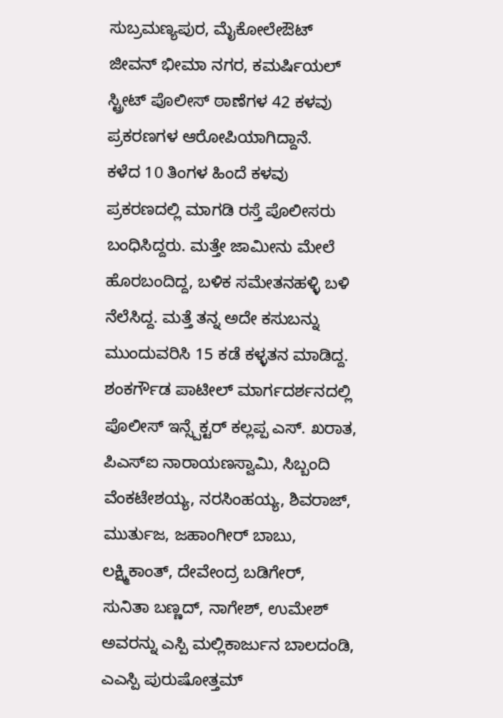ಸುಬ್ರಮಣ್ಯಪುರ, ಮೈಕೋಲೇಔಟ್ ಜೀವನ್ ಭೀಮಾ ನಗರ, ಕಮರ್ಷಿಯಲ್ ಸ್ಟ್ರೀಟ್ ಪೊಲೀಸ್ ಠಾಣೆಗಳ 42 ಕಳವು ಪ್ರಕರಣಗಳ ಆರೋಪಿಯಾಗಿದ್ದಾನೆ.
ಕಳೆದ 10 ತಿಂಗಳ ಹಿಂದೆ ಕಳವು ಪ್ರಕರಣದಲ್ಲಿ ಮಾಗಡಿ ರಸ್ತೆ ಪೊಲೀಸರು ಬಂಧಿಸಿದ್ದರು. ಮತ್ತೇ ಜಾಮೀನು ಮೇಲೆ ಹೊರಬಂದಿದ್ದ, ಬಳಿಕ ಸಮೇತನಹಳ್ಳಿ ಬಳಿ ನೆಲೆಸಿದ್ದ. ಮತ್ತೆ ತನ್ನ ಅದೇ ಕಸುಬನ್ನು ಮುಂದುವರಿಸಿ 15 ಕಡೆ ಕಳ್ಳತನ ಮಾಡಿದ್ದ. ಶಂಕರ್ಗೌಡ ಪಾಟೀಲ್ ಮಾರ್ಗದರ್ಶನದಲ್ಲಿ ಪೊಲೀಸ್ ಇನ್ಸ್ಪೆಕ್ಟರ್ ಕಲ್ಲಪ್ಪ ಎಸ್. ಖರಾತ, ಪಿಎಸ್ಐ ನಾರಾಯಣಸ್ವಾಮಿ, ಸಿಬ್ಬಂದಿ ವೆಂಕಟೇಶಯ್ಯ, ನರಸಿಂಹಯ್ಯ, ಶಿವರಾಜ್, ಮುರ್ತುಜ, ಜಹಾಂಗೀರ್ ಬಾಬು, ಲಕ್ಷ್ಮಿಕಾಂತ್, ದೇವೇಂದ್ರ ಬಡಿಗೇರ್, ಸುನಿತಾ ಬಣ್ಣದ್, ನಾಗೇಶ್, ಉಮೇಶ್ ಅವರನ್ನು ಎಸ್ಪಿ ಮಲ್ಲಿಕಾರ್ಜುನ ಬಾಲದಂಡಿ, ಎಎಸ್ಪಿ ಪುರುಷೋತ್ತಮ್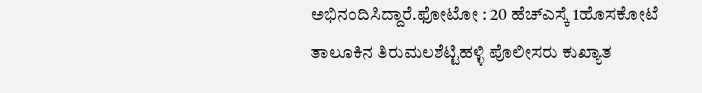ಅಭಿನಂದಿಸಿದ್ದಾರೆ.ಫೋಟೋ : 20 ಹೆಚ್ಎಸ್ಕೆ 1ಹೊಸಕೋಟೆ ತಾಲೂಕಿನ ತಿರುಮಲಶೆಟ್ಟಿಹಳ್ಳಿ ಪೊಲೀಸರು ಕುಖ್ಯಾತ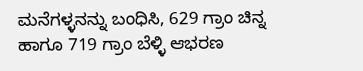ಮನೆಗಳ್ಳನನ್ನು ಬಂಧಿಸಿ, 629 ಗ್ರಾಂ ಚಿನ್ನ ಹಾಗೂ 719 ಗ್ರಾಂ ಬೆಳ್ಳಿ ಆಭರಣ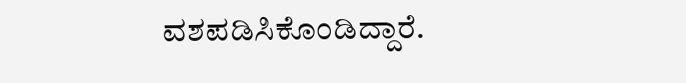ವಶಪಡಿಸಿಕೊಂಡಿದ್ದಾರೆ.